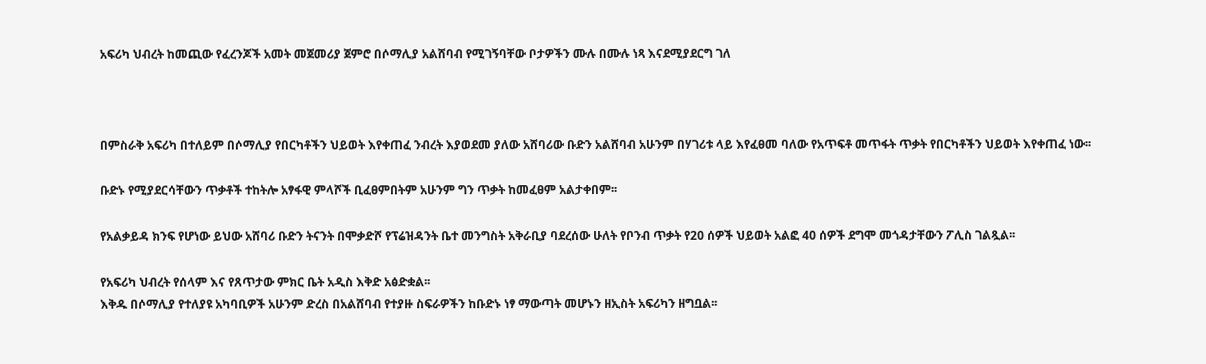አፍሪካ ህብረት ከመጪው የፈረንጆች አመት መጀመሪያ ጀምሮ በሶማሊያ አልሸባብ የሚገኝባቸው ቦታዎችን ሙሉ በሙሉ ነጻ እናደሚያደርግ ገለ



በምስራቅ አፍሪካ በተለይም በሶማሊያ የበርካቶችን ህይወት እየቀጠፈ ንብረት እያወደመ ያለው አሸባሪው ቡድን አልሸባብ አሁንም በሃገሪቱ ላይ እየፈፀመ ባለው የአጥፍቶ መጥፋት ጥቃት የበርካቶችን ህይወት እየቀጠፈ ነው፡፡

ቡድኑ የሚያደርሳቸውን ጥቃቶች ተከትሎ አፃፋዊ ምላሾች ቢፈፀምበትም አሁንም ግን ጥቃት ከመፈፀም አልታቀበም፡፡

የአልቃይዳ ክንፍ የሆነው ይህው አሸባሪ ቡድን ትናንት በሞቃድሾ የፕሬዝዳንት ቤተ መንግስት አቅራቢያ ባደረሰው ሁለት የቦንብ ጥቃት የ20 ሰዎች ህይወት አልፎ 40 ሰዎች ደግሞ መጎዳታቸውን ፖሊስ ገልጿል፡፡

የአፍሪካ ህብረት የሰላም እና የጸጥታው ምክር ቤት አዲስ እቅድ አፅድቋል፡፡
እቅዱ በሶማሊያ የተለያዩ አካባቢዎች አሁንም ድረስ በአልሸባብ የተያዙ ስፍራዎችን ከቡድኑ ነፃ ማውጣት መሆኑን ዘኢስት አፍሪካን ዘግቧል፡፡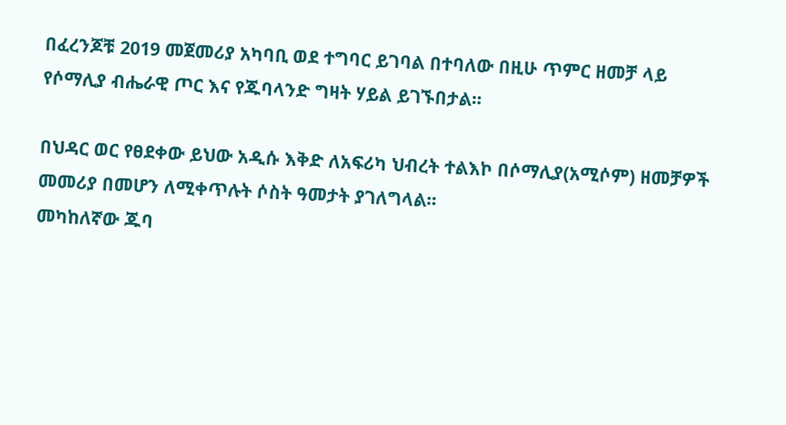በፈረንጆቹ 2019 መጀመሪያ አካባቢ ወደ ተግባር ይገባል በተባለው በዚሁ ጥምር ዘመቻ ላይ የሶማሊያ ብሔራዊ ጦር እና የጁባላንድ ግዛት ሃይል ይገኙበታል፡፡

በህዳር ወር የፀደቀው ይህው አዲሱ እቅድ ለአፍሪካ ህብረት ተልእኮ በሶማሊያ(አሚሶም) ዘመቻዎች መመሪያ በመሆን ለሚቀጥሉት ሶስት ዓመታት ያገለግላል፡፡
መካከለኛው ጁባ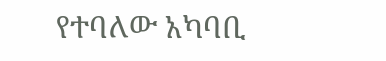የተባለው አካባቢ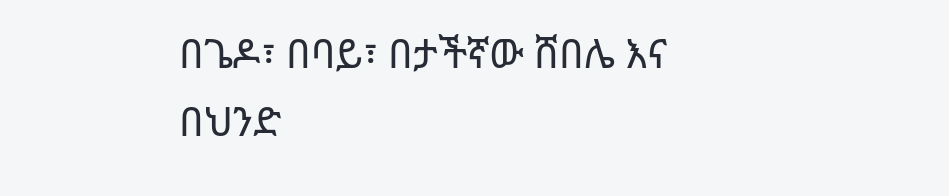በጌዶ፣ በባይ፣ በታችኛው ሸበሌ እና በህንድ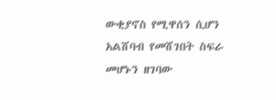ውቂያኖስ የሚዋሰን ሲሆን አልሸባብ የመሸገበት ስፍራ መሆኑን ዘገባው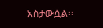አስታውሷል፡፡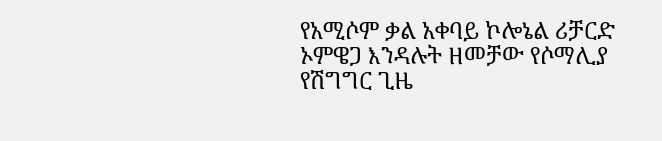የአሚሶም ቃል አቀባይ ኮሎኔል ሪቻርድ ኦምዌጋ እንዳሉት ዘመቻው የሶማሊያ የሽግግር ጊዜ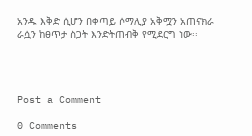አንዱ እቅድ ሲሆን በቀጣይ ሶማሊያ አቅሟን አጠናክራ ራሷን ከፀጥታ ስጋት እንድትጠብቅ የሚደርግ ነው፡፡




Post a Comment

0 Comments